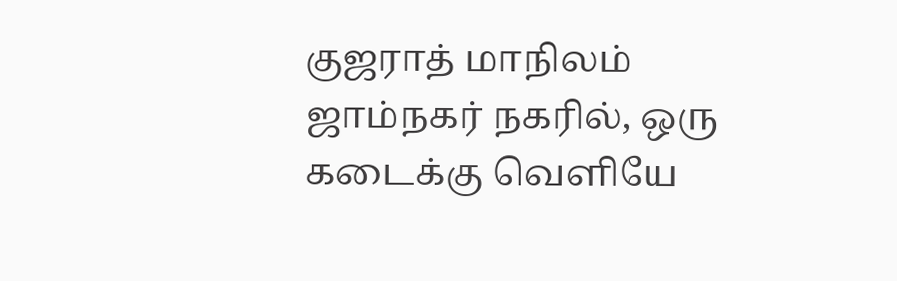குஜராத் மாநிலம் ஜாம்நகர் நகரில், ஒரு கடைக்கு வெளியே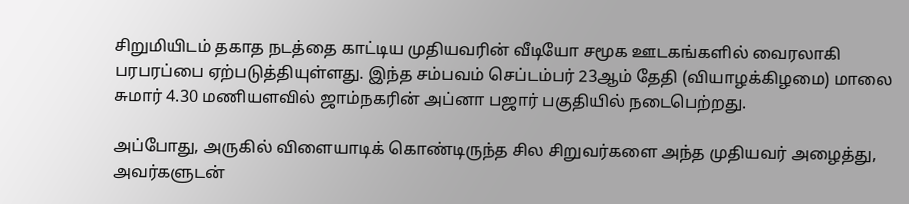சிறுமியிடம் தகாத நடத்தை காட்டிய முதியவரின் வீடியோ சமூக ஊடகங்களில் வைரலாகி பரபரப்பை ஏற்படுத்தியுள்ளது. இந்த சம்பவம் செப்டம்பர் 23ஆம் தேதி (வியாழக்கிழமை) மாலை சுமார் 4.30 மணியளவில் ஜாம்நகரின் அப்னா பஜார் பகுதியில் நடைபெற்றது.

அப்போது, அருகில் விளையாடிக் கொண்டிருந்த சில சிறுவர்களை அந்த முதியவர் அழைத்து, அவர்களுடன்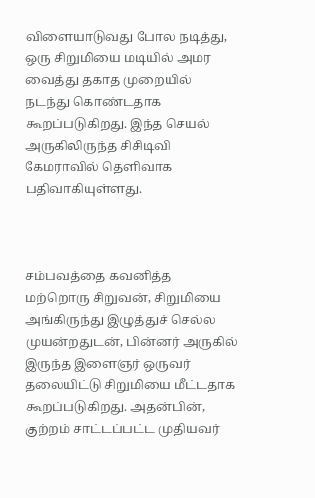விளையாடுவது போல நடித்து, ஒரு சிறுமியை மடியில் அமர வைத்து தகாத முறையில் நடந்து கொண்டதாக கூறப்படுகிறது. இந்த செயல் அருகிலிருந்த சிசிடிவி கேமராவில் தெளிவாக பதிவாகியுள்ளது.



சம்பவத்தை கவனித்த மற்றொரு சிறுவன், சிறுமியை அங்கிருந்து இழுத்துச் செல்ல முயன்றதுடன், பின்னர் அருகில் இருந்த இளைஞர் ஒருவர் தலையிட்டு சிறுமியை மீட்டதாக கூறப்படுகிறது. அதன்பின், குற்றம் சாட்டப்பட்ட முதியவர்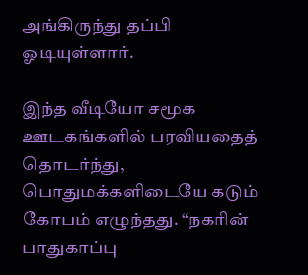அங்கிருந்து தப்பி ஓடியுள்ளார்.

இந்த வீடியோ சமூக ஊடகங்களில் பரவியதைத் தொடர்ந்து, பொதுமக்களிடையே கடும் கோபம் எழுந்தது. “நகரின் பாதுகாப்பு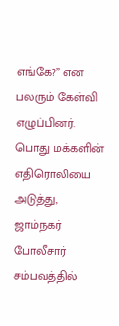எங்கே?” என பலரும் கேள்வி எழுப்பினர். பொது மக்களின் எதிரொலியை அடுத்து, ஜாம்நகர் போலீசார் சம்பவத்தில்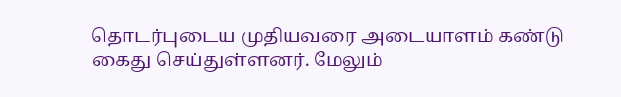தொடர்புடைய முதியவரை அடையாளம் கண்டு கைது செய்துள்ளனர். மேலும்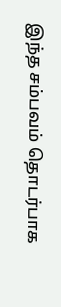இந்த சம்பவம் தொடர்பாக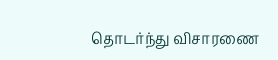தொடர்ந்து விசாரணை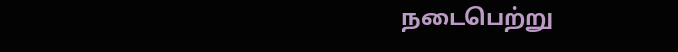நடைபெற்று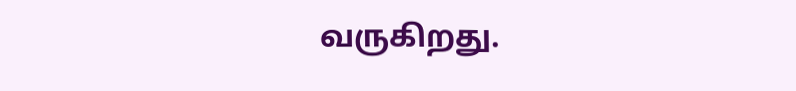வருகிறது.